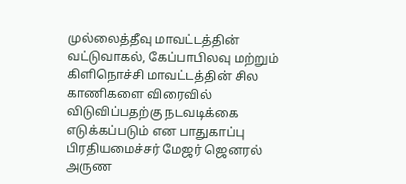முல்லைத்தீவு மாவட்டத்தின் வட்டுவாகல், கேப்பாபிலவு மற்றும் கிளிநொச்சி மாவட்டத்தின் சில காணிகளை விரைவில் விடுவிப்பதற்கு நடவடிக்கை எடுக்கப்படும் என பாதுகாப்பு பிரதியமைச்சர் மேஜர் ஜெனரல் அருண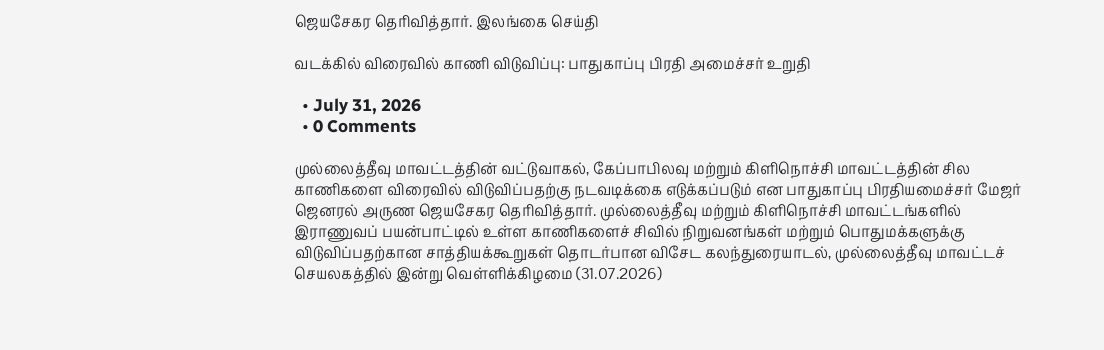ஜெயசேகர தெரிவித்தார். இலங்கை செய்தி

வடக்கில் விரைவில் காணி விடுவிப்பு: பாதுகாப்பு பிரதி அமைச்சர் உறுதி

  • July 31, 2026
  • 0 Comments

முல்லைத்தீவு மாவட்டத்தின் வட்டுவாகல், கேப்பாபிலவு மற்றும் கிளிநொச்சி மாவட்டத்தின் சில காணிகளை விரைவில் விடுவிப்பதற்கு நடவடிக்கை எடுக்கப்படும் என பாதுகாப்பு பிரதியமைச்சர் மேஜர் ஜெனரல் அருண ஜெயசேகர தெரிவித்தார். முல்லைத்தீவு மற்றும் கிளிநொச்சி மாவட்டங்களில் இராணுவப் பயன்பாட்டில் உள்ள காணிகளைச் சிவில் நிறுவனங்கள் மற்றும் பொதுமக்களுக்கு விடுவிப்பதற்கான சாத்தியக்கூறுகள் தொடர்பான விசேட கலந்துரையாடல், முல்லைத்தீவு மாவட்டச் செயலகத்தில் இன்று வெள்ளிக்கிழமை (31.07.2026)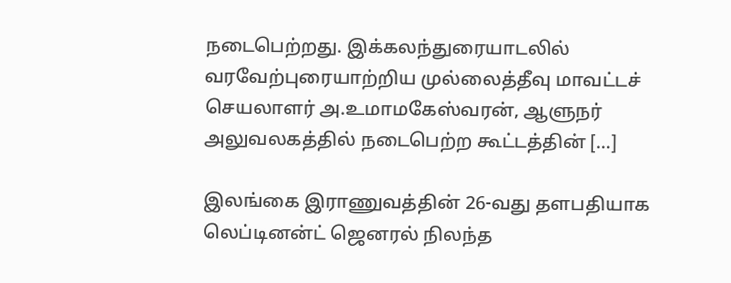நடைபெற்றது. இக்கலந்துரையாடலில் வரவேற்புரையாற்றிய முல்லைத்தீவு மாவட்டச் செயலாளர் அ.உமாமகேஸ்வரன், ஆளுநர் அலுவலகத்தில் நடைபெற்ற கூட்டத்தின் […]

இலங்கை இராணுவத்தின் 26-வது தளபதியாக லெப்டினன்ட் ஜெனரல் நிலந்த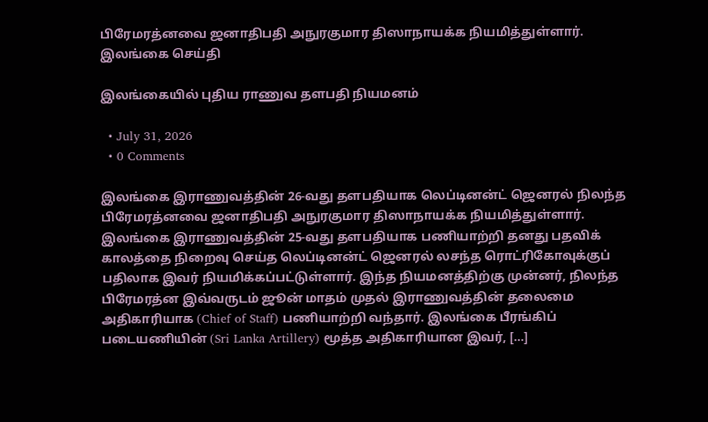பிரேமரத்னவை ஜனாதிபதி அநுரகுமார திஸாநாயக்க நியமித்துள்ளார். இலங்கை செய்தி

இலங்கையில் புதிய ராணுவ தளபதி நியமனம்

  • July 31, 2026
  • 0 Comments

இலங்கை இராணுவத்தின் 26-வது தளபதியாக லெப்டினன்ட் ஜெனரல் நிலந்த பிரேமரத்னவை ஜனாதிபதி அநுரகுமார திஸாநாயக்க நியமித்துள்ளார். இலங்கை இராணுவத்தின் 25-வது தளபதியாக பணியாற்றி தனது பதவிக் காலத்தை நிறைவு செய்த லெப்டினன்ட் ஜெனரல் லசந்த ரொட்ரிகோவுக்குப் பதிலாக இவர் நியமிக்கப்பட்டுள்ளார். இந்த நியமனத்திற்கு முன்னர், நிலந்த பிரேமரத்ன இவ்வருடம் ஜூன் மாதம் முதல் இராணுவத்தின் தலைமை அதிகாரியாக (Chief of Staff) பணியாற்றி வந்தார். இலங்கை பீரங்கிப் படையணியின் (Sri Lanka Artillery) மூத்த அதிகாரியான இவர், […]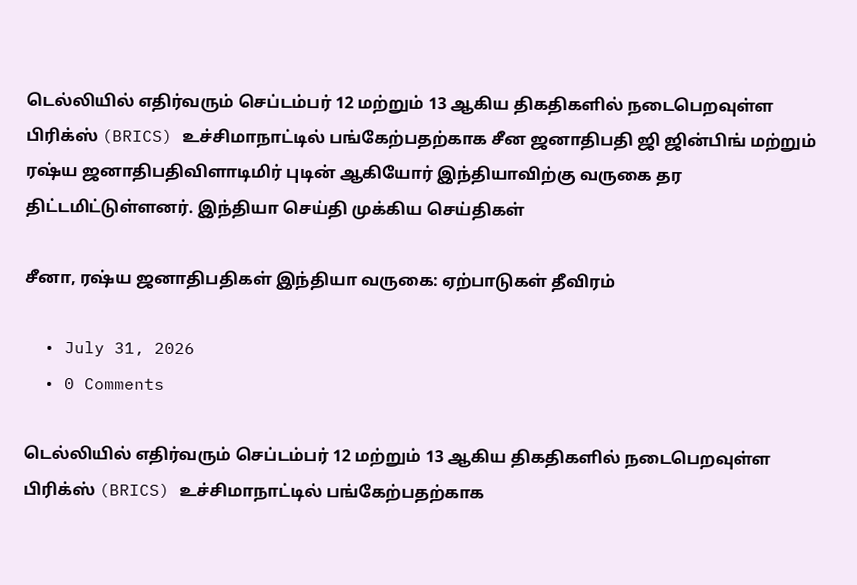டெல்லியில் எதிர்வரும் செப்டம்பர் 12 மற்றும் 13 ஆகிய திகதிகளில் நடைபெறவுள்ள பிரிக்ஸ் (BRICS) உச்சிமாநாட்டில் பங்கேற்பதற்காக சீன ஜனாதிபதி ஜி ஜின்பிங் மற்றும் ரஷ்ய ஜனாதிபதிவிளாடிமிர் புடின் ஆகியோர் இந்தியாவிற்கு வருகை தர திட்டமிட்டுள்ளனர். இந்தியா செய்தி முக்கிய செய்திகள்

சீனா, ரஷ்ய ஜனாதிபதிகள் இந்தியா வருகை: ஏற்பாடுகள் தீவிரம்

  • July 31, 2026
  • 0 Comments

டெல்லியில் எதிர்வரும் செப்டம்பர் 12 மற்றும் 13 ஆகிய திகதிகளில் நடைபெறவுள்ள பிரிக்ஸ் (BRICS) உச்சிமாநாட்டில் பங்கேற்பதற்காக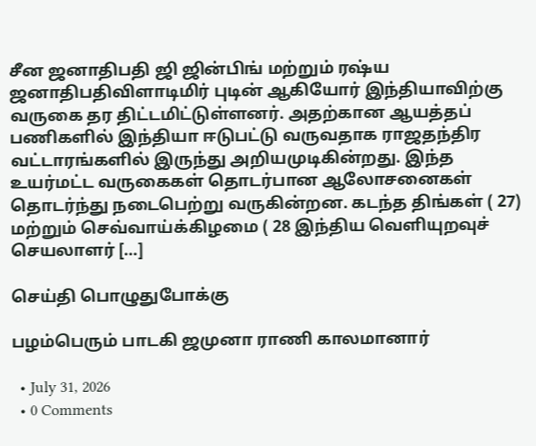சீன ஜனாதிபதி ஜி ஜின்பிங் மற்றும் ரஷ்ய ஜனாதிபதிவிளாடிமிர் புடின் ஆகியோர் இந்தியாவிற்கு வருகை தர திட்டமிட்டுள்ளனர். அதற்கான ஆயத்தப் பணிகளில் இந்தியா ஈடுபட்டு வருவதாக ராஜதந்திர வட்டாரங்களில் இருந்து அறியமுடிகின்றது. இந்த உயர்மட்ட வருகைகள் தொடர்பான ஆலோசனைகள் தொடர்ந்து நடைபெற்று வருகின்றன. கடந்த திங்கள் ( 27) மற்றும் செவ்வாய்க்கிழமை ( 28 இந்திய வெளியுறவுச் செயலாளர் […]

செய்தி பொழுதுபோக்கு

பழம்பெரும் பாடகி ஜமுனா ராணி காலமானார்

  • July 31, 2026
  • 0 Comments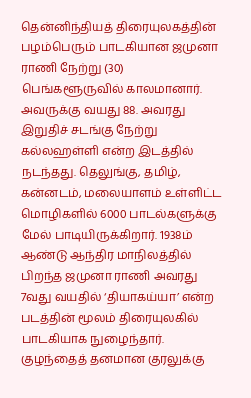தென்னிந்தியத் திரையுலகத்தின் பழம்பெரும் பாடகியான ஜமுனா ராணி நேற்று (30) பெங்களூருவில் காலமானார். அவருக்கு வயது 88. அவரது இறுதிச் சடங்கு நேற்று கல்லஹள்ளி என்ற இடத்தில் நடந்தது. தெலுங்கு, தமிழ், கன்னடம், மலையாளம் உள்ளிட்ட மொழிகளில் 6000 பாடல்களுக்கு மேல் பாடியிருக்கிறார். 1938ம் ஆண்டு ஆந்திர மாநிலத்தில் பிறந்த ஜமுனா ராணி அவரது 7வது வயதில் ‘தியாகய்யா’ என்ற படத்தின் மூலம் திரையுலகில் பாடகியாக நுழைந்தார். குழந்தைத் தனமான குரலுக்கு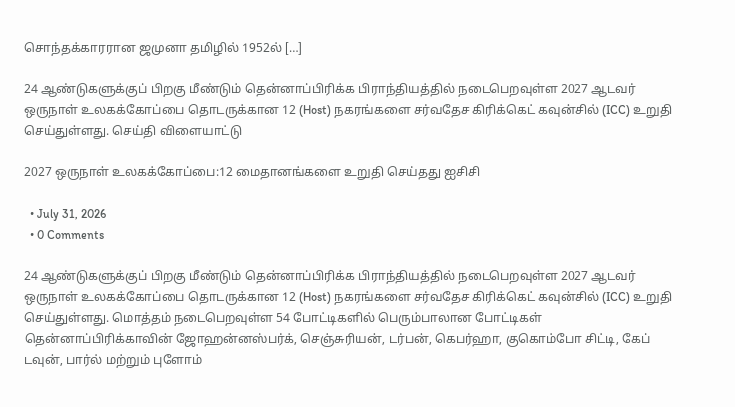சொந்தக்காரரான ஜமுனா தமிழில் 1952ல் […]

24 ஆண்டுகளுக்குப் பிறகு மீண்டும் தென்னாப்பிரிக்க பிராந்தியத்தில் நடைபெறவுள்ள 2027 ஆடவர் ஒருநாள் உலகக்கோப்பை தொடருக்கான 12 (Host) நகரங்களை சர்வதேச கிரிக்கெட் கவுன்சில் (ICC) உறுதி செய்துள்ளது. செய்தி விளையாட்டு

2027 ஒருநாள் உலகக்கோப்பை:12 மைதானங்களை உறுதி செய்தது ஐசிசி

  • July 31, 2026
  • 0 Comments

24 ஆண்டுகளுக்குப் பிறகு மீண்டும் தென்னாப்பிரிக்க பிராந்தியத்தில் நடைபெறவுள்ள 2027 ஆடவர் ஒருநாள் உலகக்கோப்பை தொடருக்கான 12 (Host) நகரங்களை சர்வதேச கிரிக்கெட் கவுன்சில் (ICC) உறுதி செய்துள்ளது. மொத்தம் நடைபெறவுள்ள 54 போட்டிகளில் பெரும்பாலான போட்டிகள் தென்னாப்பிரிக்காவின் ஜோஹன்னஸ்பர்க், செஞ்சுரியன், டர்பன், கெபர்ஹா, குகொம்போ சிட்டி, கேப் டவுன், பார்ல் மற்றும் புளோம்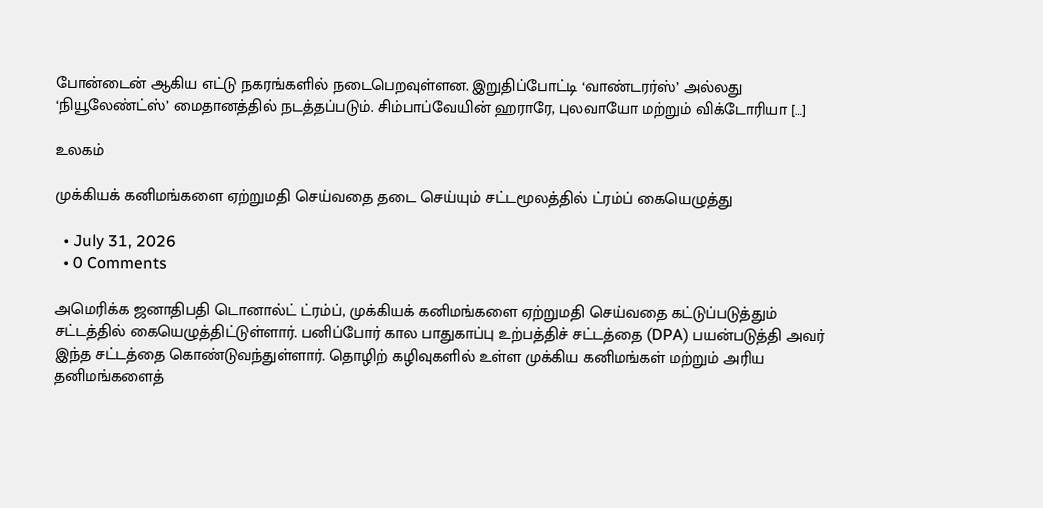போன்டைன் ஆகிய எட்டு நகரங்களில் நடைபெறவுள்ளன. இறுதிப்போட்டி ‘வாண்டரர்ஸ்’ அல்லது ‘நியூலேண்ட்ஸ்’ மைதானத்தில் நடத்தப்படும். சிம்பாப்வேயின் ஹராரே, புலவாயோ மற்றும் விக்டோரியா […]

உலகம்

முக்கியக் கனிமங்களை ஏற்றுமதி செய்வதை தடை செய்யும் சட்டமூலத்தில் ட்ரம்ப் கையெழுத்து

  • July 31, 2026
  • 0 Comments

அமெரிக்க ஜனாதிபதி டொனால்ட் ட்ரம்ப், முக்கியக் கனிமங்களை ஏற்றுமதி செய்வதை கட்டுப்படுத்தும் சட்டத்தில் கையெழுத்திட்டுள்ளார். பனிப்போர் கால பாதுகாப்பு உற்பத்திச் சட்டத்தை (DPA) பயன்படுத்தி அவர் இந்த சட்டத்தை கொண்டுவந்துள்ளார். தொழிற் கழிவுகளில் உள்ள முக்கிய கனிமங்கள் மற்றும் அரிய தனிமங்களைத்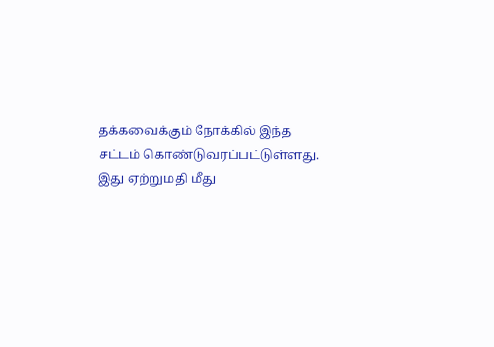தக்கவைக்கும் நோக்கில் இந்த சட்டம் கொண்டுவரப்பட்டுள்ளது. இது ஏற்றுமதி மீது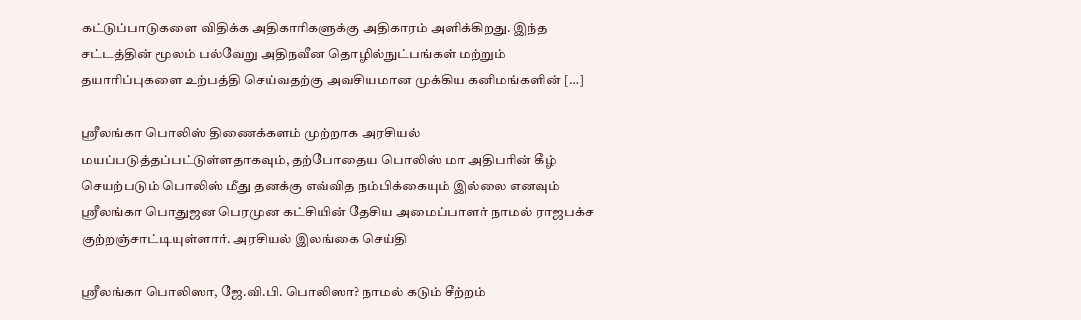கட்டுப்பாடுகளை விதிக்க அதிகாரிகளுக்கு அதிகாரம் அளிக்கிறது. இந்த சட்டத்தின் மூலம் பல்வேறு அதிநவீன தொழில்நுட்பங்கள் மற்றும் தயாரிப்புகளை உற்பத்தி செய்வதற்கு அவசியமான முக்கிய கனிமங்களின் […]

ஸ்ரீலங்கா பொலிஸ் திணைக்களம் முற்றாக அரசியல் மயப்படுத்தப்பட்டுள்ளதாகவும், தற்போதைய பொலிஸ் மா அதிபரின் கீழ் செயற்படும் பொலிஸ் மீது தனக்கு எவ்வித நம்பிக்கையும் இல்லை எனவும் ஸ்ரீலங்கா பொதுஜன பெரமுன கட்சியின் தேசிய அமைப்பாளர் நாமல் ராஜபக்ச குற்றஞ்சாட்டியுள்ளார். அரசியல் இலங்கை செய்தி

ஸ்ரீலங்கா பொலிஸா, ஜே.வி.பி. பொலிஸா? நாமல் கடும் சீற்றம்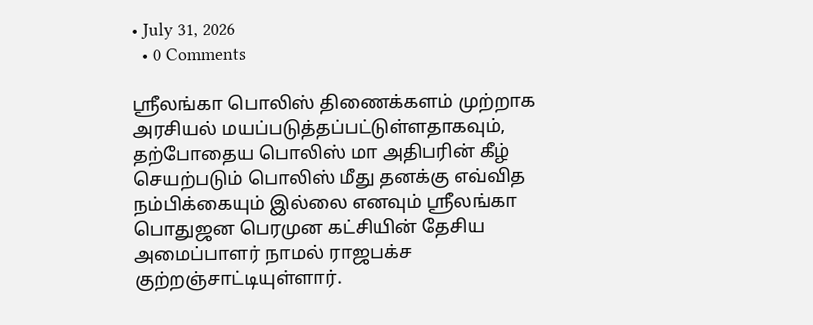• July 31, 2026
  • 0 Comments

ஸ்ரீலங்கா பொலிஸ் திணைக்களம் முற்றாக அரசியல் மயப்படுத்தப்பட்டுள்ளதாகவும், தற்போதைய பொலிஸ் மா அதிபரின் கீழ் செயற்படும் பொலிஸ் மீது தனக்கு எவ்வித நம்பிக்கையும் இல்லை எனவும் ஸ்ரீலங்கா பொதுஜன பெரமுன கட்சியின் தேசிய அமைப்பாளர் நாமல் ராஜபக்ச குற்றஞ்சாட்டியுள்ளார்.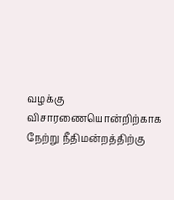வழக்கு விசாரணையொன்றிற்காக நேற்று நீதிமன்றத்திற்கு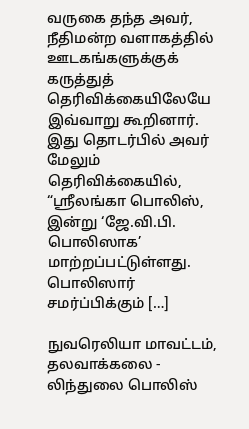வருகை தந்த அவர், நீதிமன்ற வளாகத்தில் ஊடகங்களுக்குக் கருத்துத் தெரிவிக்கையிலேயே இவ்வாறு கூறினார். இது தொடர்பில் அவர் மேலும் தெரிவிக்கையில், “ஸ்ரீலங்கா பொலிஸ், இன்று ‘ஜே.வி.பி. பொலிஸாக’ மாற்றப்பட்டுள்ளது. பொலிஸார் சமர்ப்பிக்கும் […]

நுவரெலியா மாவட்டம், தலவாக்கலை - லிந்துலை பொலிஸ்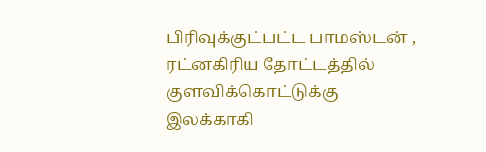பிரிவுக்குட்பட்ட பாமஸ்டன் , ரட்னகிரிய தோட்டத்தில் குளவிக்கொட்டுக்கு இலக்காகி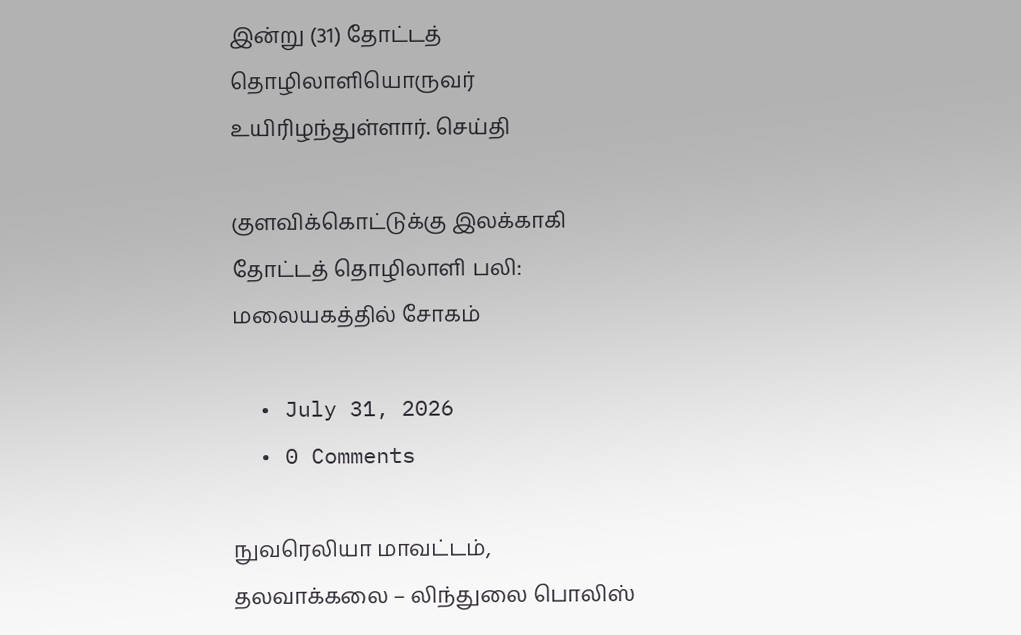இன்று (31) தோட்டத் தொழிலாளியொருவர் உயிரிழந்துள்ளார். செய்தி

குளவிக்கொட்டுக்கு இலக்காகி தோட்டத் தொழிலாளி பலி: மலையகத்தில் சோகம்

  • July 31, 2026
  • 0 Comments

நுவரெலியா மாவட்டம், தலவாக்கலை – லிந்துலை பொலிஸ்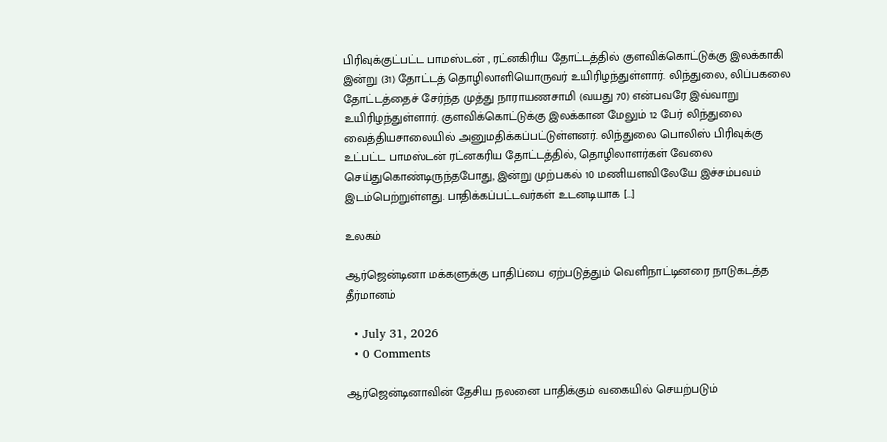பிரிவுக்குட்பட்ட பாமஸ்டன் , ரட்னகிரிய தோட்டத்தில் குளவிக்கொட்டுக்கு இலக்காகி இன்று (31) தோட்டத் தொழிலாளியொருவர் உயிரிழந்துள்ளார். லிந்துலை, லிப்பகலை தோட்டத்தைச் சேர்ந்த முத்து நாராயணசாமி (வயது 70) என்பவரே இவ்வாறு உயிரிழந்துள்ளார். குளவிக்கொட்டுக்கு இலக்கான மேலும் 12 பேர் லிந்துலை வைத்தியசாலையில் அனுமதிக்கப்பட்டுள்ளனர். லிந்துலை பொலிஸ் பிரிவுக்கு உட்பட்ட பாமஸ்டன் ரட்னகரிய தோட்டத்தில், தொழிலாளர்கள் வேலை செய்துகொண்டிருந்தபோது, இன்று முற்பகல் 10 மணியளவிலேயே இச்சம்பவம் இடம்பெற்றுள்ளது. பாதிக்கப்பட்டவர்கள் உடனடியாக […]

உலகம்

ஆர்ஜென்டினா மக்களுக்கு பாதிப்பை ஏற்படுத்தும் வெளிநாட்டினரை நாடுகடத்த தீர்மானம்

  • July 31, 2026
  • 0 Comments

ஆர்ஜென்டினாவின் தேசிய நலனை பாதிக்கும் வகையில் செயற்படும்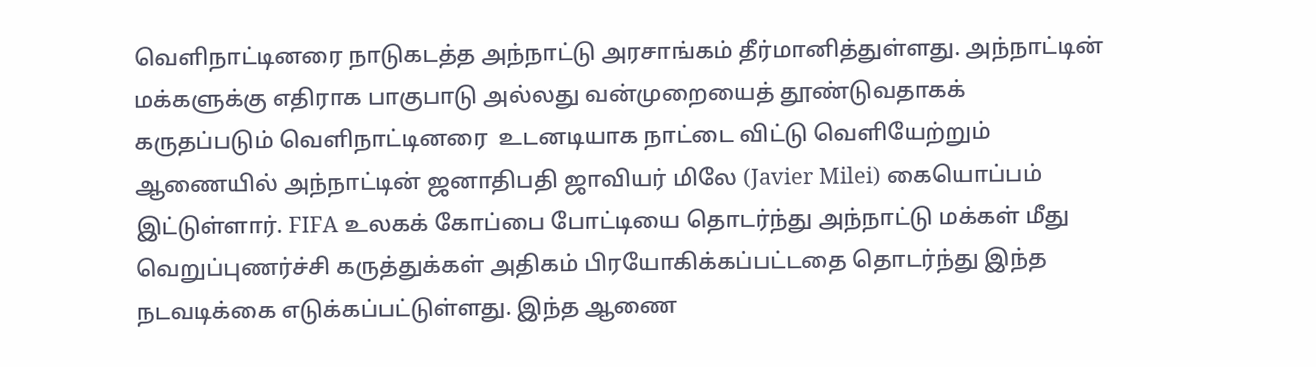வெளிநாட்டினரை நாடுகடத்த அந்நாட்டு அரசாங்கம் தீர்மானித்துள்ளது. அந்நாட்டின் மக்களுக்கு எதிராக பாகுபாடு அல்லது வன்முறையைத் தூண்டுவதாகக் கருதப்படும் வெளிநாட்டினரை  உடனடியாக நாட்டை விட்டு வெளியேற்றும் ஆணையில் அந்நாட்டின் ஜனாதிபதி ஜாவியர் மிலே (Javier Milei) கையொப்பம் இட்டுள்ளார். FIFA உலகக் கோப்பை போட்டியை தொடர்ந்து அந்நாட்டு மக்கள் மீது வெறுப்புணர்ச்சி கருத்துக்கள் அதிகம் பிரயோகிக்கப்பட்டதை தொடர்ந்து இந்த நடவடிக்கை எடுக்கப்பட்டுள்ளது. இந்த ஆணை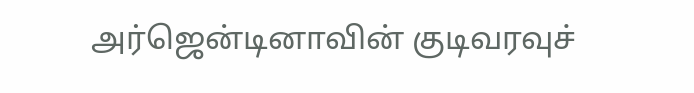அர்ஜென்டினாவின் குடிவரவுச்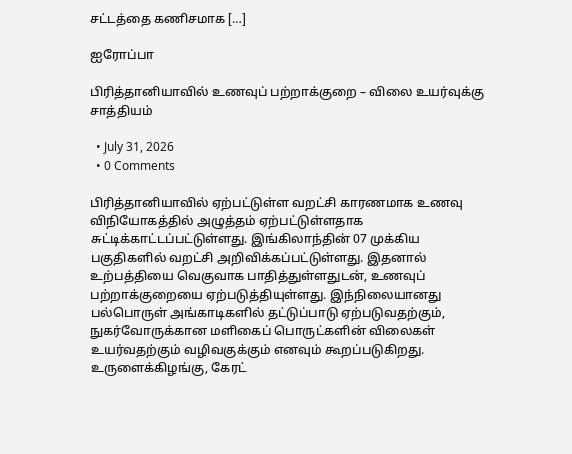சட்டத்தை கணிசமாக […]

ஐரோப்பா

பிரித்தானியாவில் உணவுப் பற்றாக்குறை – விலை உயர்வுக்கு சாத்தியம்

  • July 31, 2026
  • 0 Comments

பிரித்தானியாவில் ஏற்பட்டுள்ள வறட்சி காரணமாக உணவு விநியோகத்தில் அழுத்தம் ஏற்பட்டுள்ளதாக சுட்டிக்காட்டப்பட்டுள்ளது. இங்கிலாந்தின் 07 முக்கிய பகுதிகளில் வறட்சி அறிவிக்கப்பட்டுள்ளது. இதனால் உற்பத்தியை வெகுவாக பாதித்துள்ளதுடன், உணவுப் பற்றாக்குறையை ஏற்படுத்தியுள்ளது. இந்நிலையானது  பல்பொருள் அங்காடிகளில் தட்டுப்பாடு ஏற்படுவதற்கும், நுகர்வோருக்கான மளிகைப் பொருட்களின் விலைகள் உயர்வதற்கும் வழிவகுக்கும் எனவும் கூறப்படுகிறது. உருளைக்கிழங்கு, கேரட்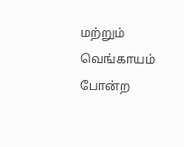மற்றும் வெங்காயம் போன்ற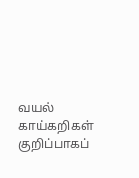வயல் காய்கறிகள் குறிப்பாகப்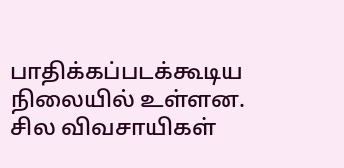பாதிக்கப்படக்கூடிய நிலையில் உள்ளன. சில விவசாயிகள்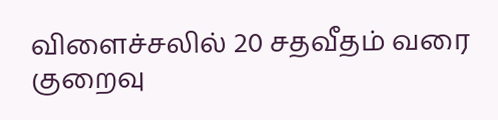விளைச்சலில் 20 சதவீதம் வரை குறைவு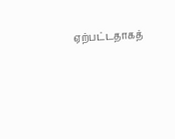ஏற்பட்டதாகத்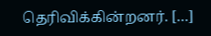தெரிவிக்கின்றனர். […]